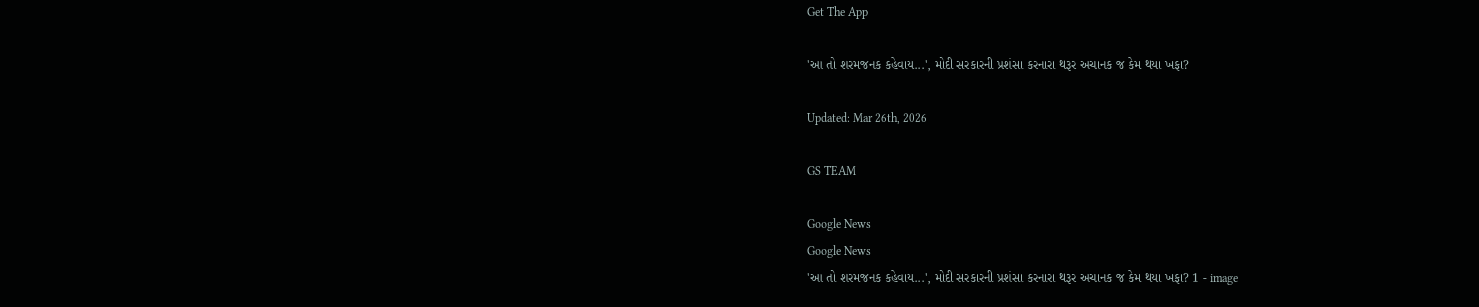Get The App

'આ તો શરમજનક કહેવાય...', મોદી સરકારની પ્રશંસા કરનારા થરૂર અચાનક જ કેમ થયા ખફા?

Updated: Mar 26th, 2026

GS TEAM

Google News
Google News
'આ તો શરમજનક કહેવાય...', મોદી સરકારની પ્રશંસા કરનારા થરૂર અચાનક જ કેમ થયા ખફા? 1 - image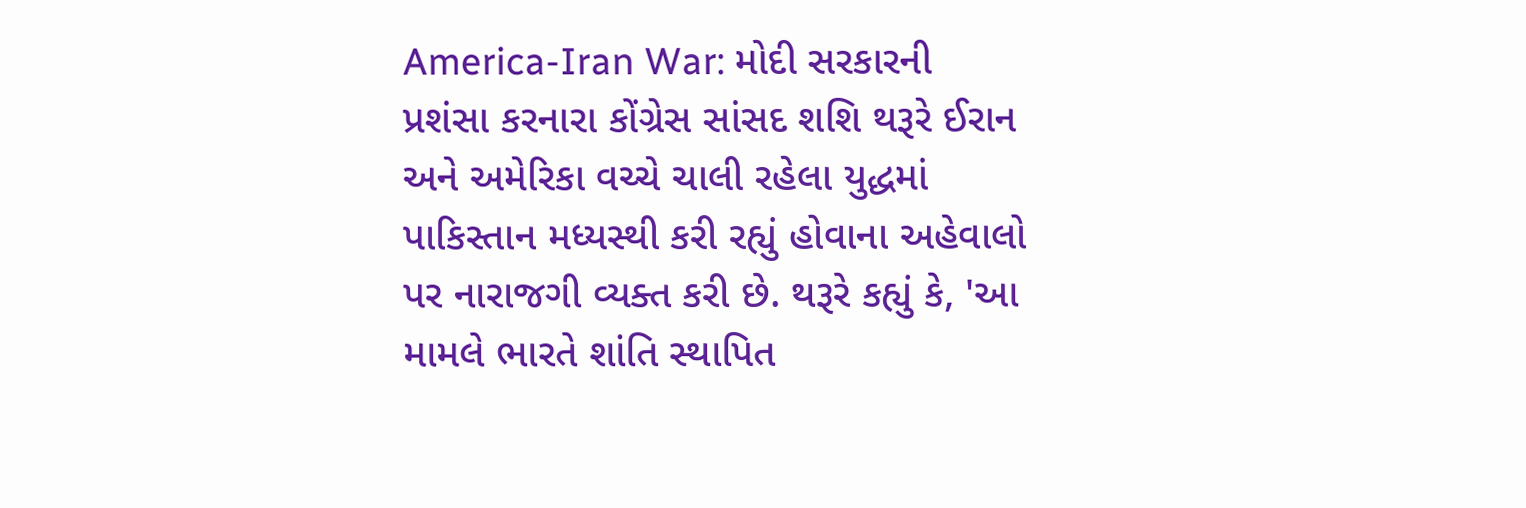America-Iran War: મોદી સરકારની પ્રશંસા કરનારા કોંગ્રેસ સાંસદ શશિ થરૂરે ઈરાન અને અમેરિકા વચ્ચે ચાલી રહેલા યુદ્ધમાં પાકિસ્તાન મધ્યસ્થી કરી રહ્યું હોવાના અહેવાલો પર નારાજગી વ્યક્ત કરી છે. થરૂરે કહ્યું કે, 'આ મામલે ભારતે શાંતિ સ્થાપિત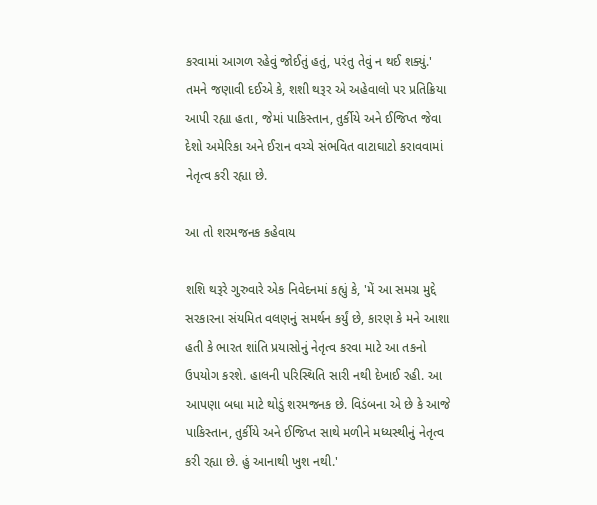કરવામાં આગળ રહેવું જોઈતું હતું, પરંતુ તેવું ન થઈ શક્યું.' તમને જણાવી દઈએ કે, શશી થરૂર એ અહેવાલો પર પ્રતિક્રિયા આપી રહ્યા હતા, જેમાં પાકિસ્તાન, તુર્કીયે અને ઈજિપ્ત જેવા દેશો અમેરિકા અને ઈરાન વચ્ચે સંભવિત વાટાઘાટો કરાવવામાં નેતૃત્વ કરી રહ્યા છે.

આ તો શરમજનક કહેવાય

શશિ થરૂરે ગુરુવારે એક નિવેદનમાં કહ્યું કે, 'મેં આ સમગ્ર મુદ્દે સરકારના સંયમિત વલણનું સમર્થન કર્યું છે, કારણ કે મને આશા હતી કે ભારત શાંતિ પ્રયાસોનું નેતૃત્વ કરવા માટે આ તકનો ઉપયોગ કરશે. હાલની પરિસ્થિતિ સારી નથી દેખાઈ રહી. આ આપણા બધા માટે થોડું શરમજનક છે. વિડંબના એ છે કે આજે પાકિસ્તાન, તુર્કીયે અને ઈજિપ્ત સાથે મળીને મધ્યસ્થીનું નેતૃત્વ કરી રહ્યા છે. હું આનાથી ખુશ નથી.'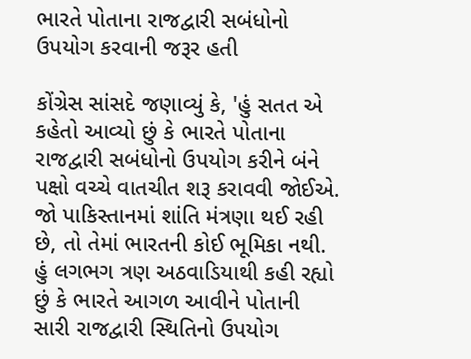ભારતે પોતાના રાજદ્વારી સબંધોનો ઉપયોગ કરવાની જરૂર હતી

કોંગ્રેસ સાંસદે જણાવ્યું કે, 'હું સતત એ કહેતો આવ્યો છું કે ભારતે પોતાના રાજદ્વારી સબંધોનો ઉપયોગ કરીને બંને પક્ષો વચ્ચે વાતચીત શરૂ કરાવવી જોઈએ. જો પાકિસ્તાનમાં શાંતિ મંત્રણા થઈ રહી છે, તો તેમાં ભારતની કોઈ ભૂમિકા નથી. હું લગભગ ત્રણ અઠવાડિયાથી કહી રહ્યો છું કે ભારતે આગળ આવીને પોતાની સારી રાજદ્વારી સ્થિતિનો ઉપયોગ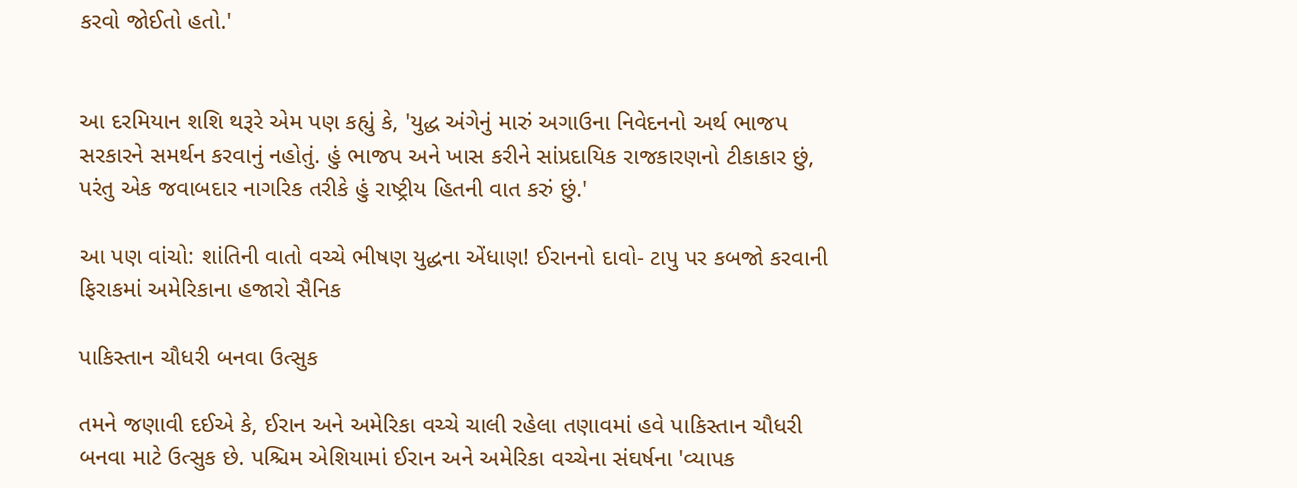કરવો જોઈતો હતો.'


આ દરમિયાન શશિ થરૂરે એમ પણ કહ્યું કે, 'યુદ્ધ અંગેનું મારું અગાઉના નિવેદનનો અર્થ ભાજપ સરકારને સમર્થન કરવાનું નહોતું. હું ભાજપ અને ખાસ કરીને સાંપ્રદાયિક રાજકારણનો ટીકાકાર છું, પરંતુ એક જવાબદાર નાગરિક તરીકે હું રાષ્ટ્રીય હિતની વાત કરું છું.'

આ પણ વાંચો: શાંતિની વાતો વચ્ચે ભીષણ યુદ્ધના એંધાણ! ઈરાનનો દાવો- ટાપુ પર કબજો કરવાની ફિરાકમાં અમેરિકાના હજારો સૈનિક

પાકિસ્તાન ચૌધરી બનવા ઉત્સુક

તમને જણાવી દઈએ કે, ઈરાન અને અમેરિકા વચ્ચે ચાલી રહેલા તણાવમાં હવે પાકિસ્તાન ચૌધરી બનવા માટે ઉત્સુક છે. પશ્ચિમ એશિયામાં ઈરાન અને અમેરિકા વચ્ચેના સંઘર્ષના 'વ્યાપક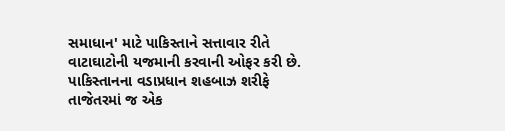સમાધાન' માટે પાકિસ્તાને સત્તાવાર રીતે વાટાઘાટોની યજમાની કરવાની ઓફર કરી છે. પાકિસ્તાનના વડાપ્રધાન શહબાઝ શરીફે તાજેતરમાં જ એક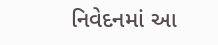નિવેદનમાં આ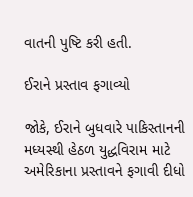વાતની પુષ્ટિ કરી હતી.

ઈરાને પ્રસ્તાવ ફગાવ્યો

જોકે, ઈરાને બુધવારે પાકિસ્તાનની મધ્યસ્થી હેઠળ યુદ્ધવિરામ માટે અમેરિકાના પ્રસ્તાવને ફગાવી દીધો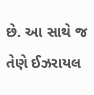છે. આ સાથે જ તેણે ઈઝરાયલ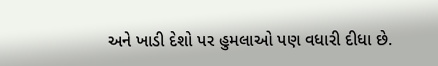અને ખાડી દેશો પર હુમલાઓ પણ વધારી દીધા છે.